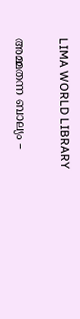LIMA WORLD LIBRARY

അമ്മതന്ന ബാല്യം –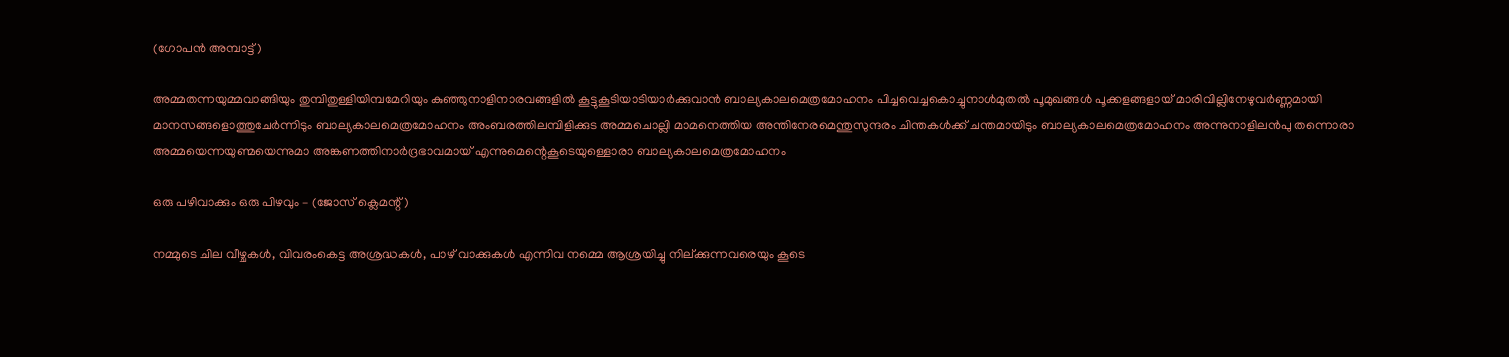(ഗോപൻ അമ്പാട്ട്)

അമ്മതന്നയുമ്മവാങ്ങിയും തുമ്പിതുള്ളിയിമ്പമേറിയും കുഞ്ഞുനാളിനാരവങ്ങളിൽ കൂട്ടുകൂടിയാടിയാർക്കുവാൻ ബാല്യകാലമെത്രമോഹനം പിച്ചവെച്ചകൊച്ചുനാൾമുതൽ പൂമുഖങ്ങൾ പൂക്കളങ്ങളായ് മാരിവില്ലിനേഴുവർണ്ണമായി മാനസങ്ങളൊത്തുചേർന്നിടും ബാല്യകാലമെത്രമോഹനം അംബരത്തിലമ്പിളിക്കുട അമ്മചൊല്ലി മാമനെത്തിയ അന്തിനേരമെന്തുസുന്ദരം ചിന്തകൾക്ക് ചന്തമായിടും ബാല്യകാലമെത്രമോഹനം അന്നുനാളിലൻപു തന്നൊരാ അമ്മയെന്നയുണ്മയെന്നുമാ അങ്കണത്തിനാർദ്രഭാവമായ് എന്നുമെന്റെകൂടെയുള്ളൊരാ ബാല്യകാലമെത്രമോഹനം

ഒരു പഴിവാക്കും ഒരു പിഴവും – (ജോസ് ക്ലെമന്റ്)

നമ്മുടെ ചില വീഴ്ചകൾ, വിവരംകെട്ട അശ്രദ്ധകൾ, പാഴ് വാക്കുകൾ എന്നിവ നമ്മെ ആശ്രയിച്ചു നില്ക്കുന്നവരെയും കൂടെ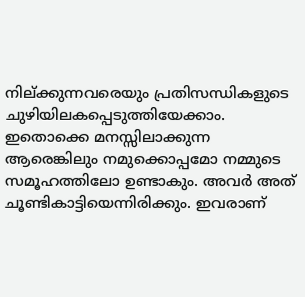നില്ക്കുന്നവരെയും പ്രതിസന്ധികളുടെ ചുഴിയിലകപ്പെടുത്തിയേക്കാം. ഇതൊക്കെ മനസ്സിലാക്കുന്ന ആരെങ്കിലും നമുക്കൊപ്പമോ നമ്മുടെ സമൂഹത്തിലോ ഉണ്ടാകും. അവർ അത് ചൂണ്ടികാട്ടിയെന്നിരിക്കും. ഇവരാണ്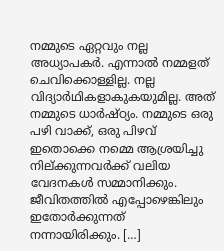നമ്മുടെ ഏറ്റവും നല്ല അധ്യാപകർ. എന്നാൽ നമ്മളത് ചെവിക്കൊള്ളില്ല. നല്ല വിദ്യാർഥികളാകുകയുമില്ല. അത് നമ്മുടെ ധാർഷ്ഠ്യം. നമ്മുടെ ഒരു പഴി വാക്ക്, ഒരു പിഴവ് ഇതൊക്കെ നമ്മെ ആശ്രയിച്ചു നില്ക്കുന്നവർക്ക് വലിയ വേദനകൾ സമ്മാനിക്കും. ജീവിതത്തിൽ എപ്പോഴെങ്കിലും ഇതോർക്കുന്നത് നന്നായിരിക്കും. […]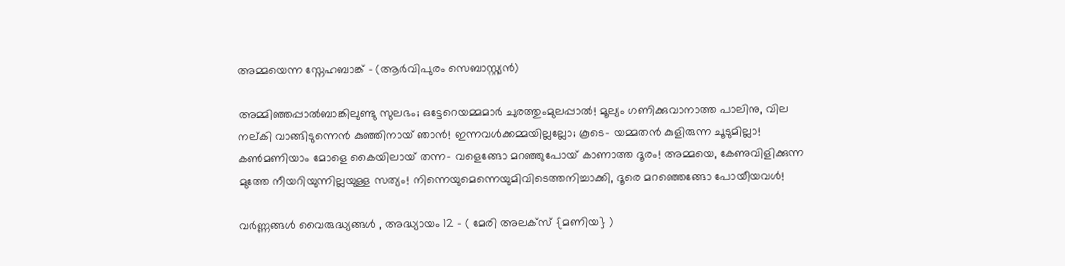അമ്മയെന്ന സ്നേഹബാങ്ക് – (ആർവിപുരം സെബാസ്റ്റ്യൻ)

അമ്മിഞ്ഞപ്പാൽബാങ്കിലുണ്ടു സുലഭം; ഒട്ടേറെയമ്മമാർ ചുരത്തുംമുലപ്പാൽ! മൂല്യം ഗണിക്കുവാനാത്ത പാലിനു, വില നല്കി വാങ്ങിടുന്നെൻ കുഞ്ഞിനായ് ഞാൻ! ഇന്നവൾക്കമ്മയില്ലല്ലോ; കൂടെ- യമ്മതൻ കുളിരുന്ന ചൂടുമില്ലാ! കൺമണിയാം മോളെ കൈയിലായ് തന്ന- വളെങ്ങോ മറഞ്ഞുപോയ് കാണാത്ത ദൂരം! അമ്മയെ, കേണുവിളിക്കുന്ന മുത്തേ നീയറിയുന്നില്ലയുള്ള സത്യം! നിന്നെയുമെന്നെയുമിവിടെത്തനിച്ചാക്കി, ദൂരെ മറഞ്ഞെങ്ങോ പോയീയവൾ!

വർണ്ണങ്ങൾ വൈരുദ്ധ്യങ്ങൾ , അദ്ധ്യായം 12 – ( മേരി അലക്സ് {മണിയ} )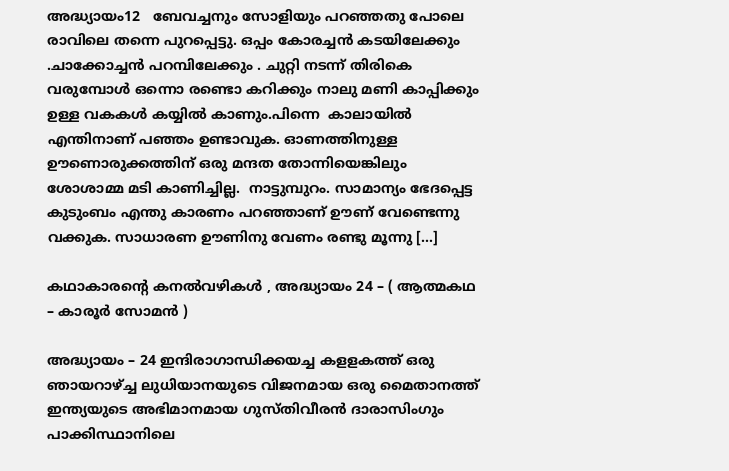അദ്ധ്യായം12   ബേവച്ചനും സോളിയും പറഞ്ഞതു പോലെ രാവിലെ തന്നെ പുറപ്പെട്ടു. ഒപ്പം കോരച്ചൻ കടയിലേക്കും .ചാക്കോച്ചൻ പറമ്പിലേക്കും . ചുറ്റി നടന്ന് തിരികെ വരുമ്പോൾ ഒന്നൊ രണ്ടൊ കറിക്കും നാലു മണി കാപ്പിക്കും ഉള്ള വകകൾ കയ്യിൽ കാണും.പിന്നെ  കാലായിൽ എന്തിനാണ് പഞ്ഞം ഉണ്ടാവുക. ഓണത്തിനുള്ള ഊണൊരുക്കത്തിന് ഒരു മന്ദത തോന്നിയെങ്കിലും ശോശാമ്മ മടി കാണിച്ചില്ല.  നാട്ടുമ്പുറം. സാമാന്യം ഭേദപ്പെട്ട കുടുംബം എന്തു കാരണം പറഞ്ഞാണ് ഊണ് വേണ്ടെന്നു വക്കുക. സാധാരണ ഊണിനു വേണം രണ്ടു മൂന്നു […]

കഥാകാരന്‍റെ കനല്‍വഴികള്‍ , അദ്ധ്യായം 24 – ( ആത്മകഥ – കാരൂര്‍ സോമന്‍ )

അദ്ധ്യായം – 24 ഇന്ദിരാഗാന്ധിക്കയച്ച കളളകത്ത് ഒരു ഞായറാഴ്ച്ച ലുധിയാനയുടെ വിജനമായ ഒരു മൈതാനത്ത് ഇന്ത്യയുടെ അഭിമാനമായ ഗുസ്തിവീരന്‍ ദാരാസിംഗും പാക്കിസ്ഥാനിലെ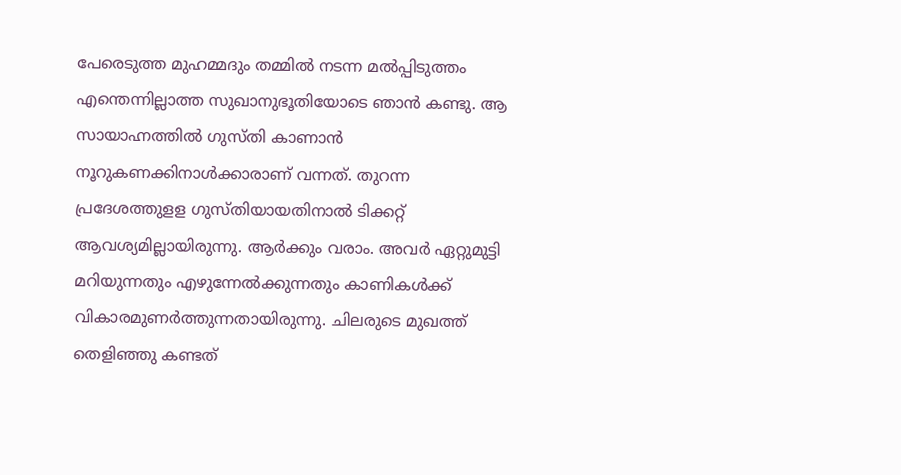പേരെടുത്ത മുഹമ്മദും തമ്മില്‍ നടന്ന മല്‍പ്പിടുത്തം എന്തെന്നില്ലാത്ത സുഖാനുഭൂതിയോടെ ഞാന്‍ കണ്ടു. ആ സായാഹ്നത്തില്‍ ഗുസ്തി കാണാന്‍ നൂറുകണക്കിനാള്‍ക്കാരാണ് വന്നത്. തുറന്ന പ്രദേശത്തുളള ഗുസ്തിയായതിനാല്‍ ടിക്കറ്റ് ആവശ്യമില്ലായിരുന്നു. ആര്‍ക്കും വരാം. അവര്‍ ഏറ്റുമുട്ടി മറിയുന്നതും എഴുന്നേല്‍ക്കുന്നതും കാണികള്‍ക്ക് വികാരമുണര്‍ത്തുന്നതായിരുന്നു. ചിലരുടെ മുഖത്ത് തെളിഞ്ഞു കണ്ടത്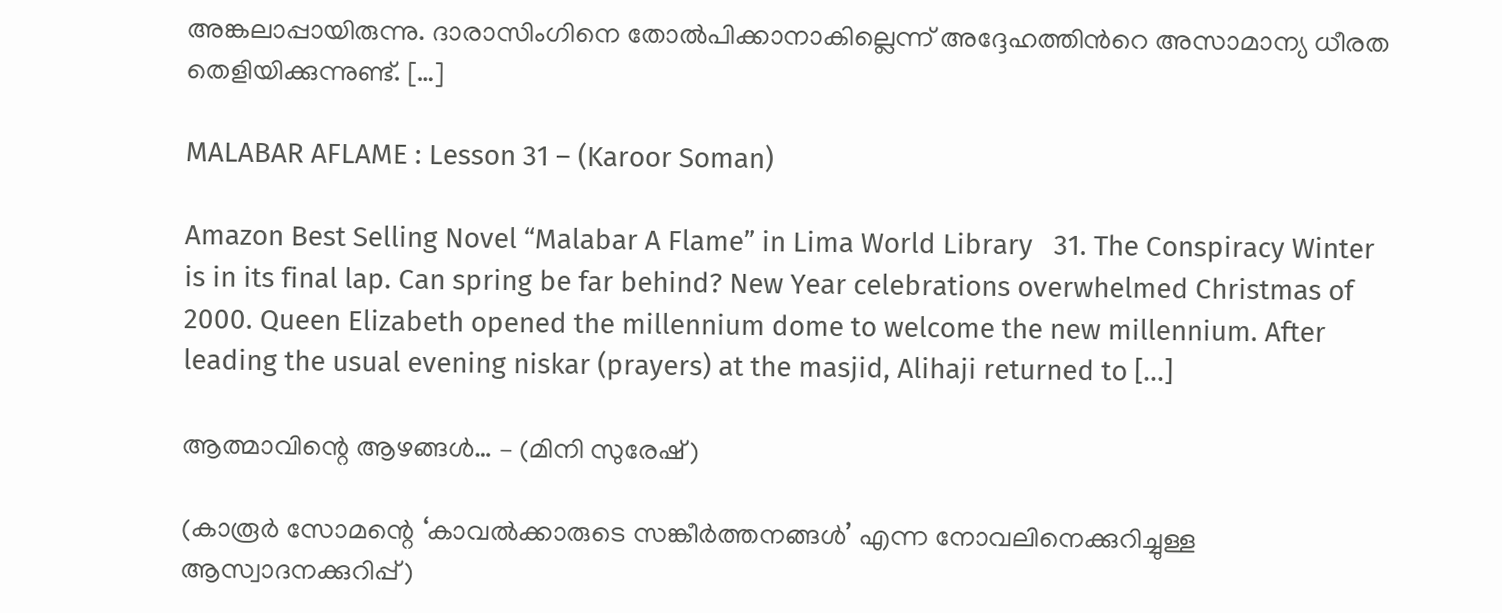അങ്കലാപ്പായിരുന്നു. ദാരാസിംഗിനെ തോല്‍പിക്കാനാകില്ലെന്ന് അദ്ദേഹത്തിന്‍റെ അസാമാന്യ ധീരത തെളിയിക്കുന്നുണ്ട്. […]

MALABAR AFLAME : Lesson 31 – (Karoor Soman)

Amazon Best Selling Novel “Malabar A Flame” in Lima World Library   31. The Conspiracy Winter is in its final lap. Can spring be far behind? New Year celebrations overwhelmed Christmas of 2000. Queen Elizabeth opened the millennium dome to welcome the new millennium. After leading the usual evening niskar (prayers) at the masjid, Alihaji returned to […]

ആത്മാവിന്റെ ആഴങ്ങൾ… – (മിനി സുരേഷ്)

(കാരൂർ സോമന്റെ ‘കാവൽക്കാരുടെ സങ്കീർത്തനങ്ങൾ’ എന്ന നോവലിനെക്കുറിച്ചുള്ള ആസ്വാദനക്കുറിപ്പ്)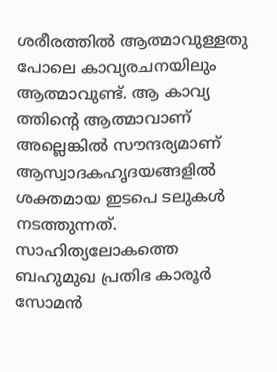ശരീരത്തിൽ ആത്മാവുള്ളതു പോലെ കാവ്യരചനയിലും ആത്മാവുണ്ട്. ആ കാവ്യ ത്തിന്റെ ആത്മാവാണ് അല്ലെങ്കിൽ സൗന്ദര്യമാണ് ആസ്വാദകഹൃദയങ്ങളിൽ ശക്തമായ ഇടപെ ടലുകൾ നടത്തുന്നത്. സാഹിത്യലോകത്തെ ബഹുമുഖ പ്രതിഭ കാരൂർ സോമൻ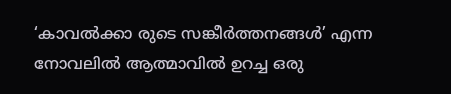‘കാവൽക്കാ രുടെ സങ്കീർത്തനങ്ങൾ’ എന്ന നോവലിൽ ആത്മാവിൽ ഉറച്ച ഒരു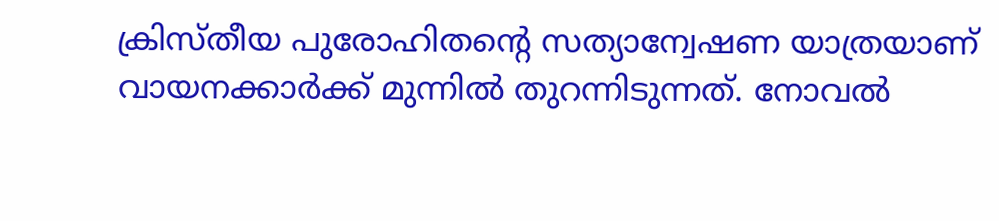ക്രിസ്തീയ പുരോഹിതന്റെ സത്യാന്വേഷണ യാത്രയാണ് വായനക്കാർക്ക് മുന്നിൽ തുറന്നിടുന്നത്. നോവൽ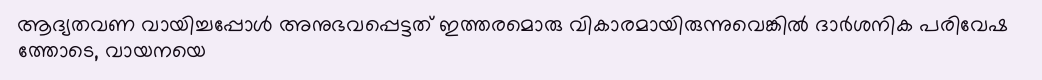ആദ്യതവണ വായിച്ചപ്പോൾ അനുഭവപ്പെട്ടത് ഇത്തരമൊരു വികാരമായിരുന്നുവെങ്കിൽ ദാർശനിക പരിവേഷ ത്തോടെ, വായനയെ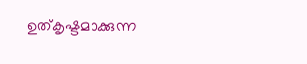ഉത്കൃഷ്ടമാക്കുന്ന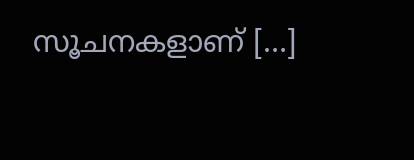സൂചനകളാണ് […]